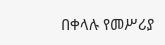በቀላሉ የመሥሪያ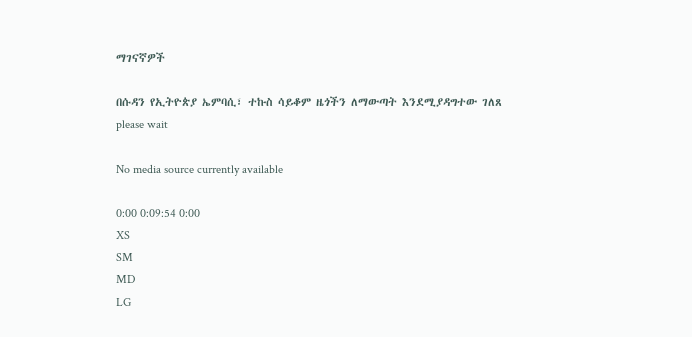ማገናኛዎች

በሱዳን የኢትዮጵያ ኤምባሲ፣ ተኩስ ሳይቆም ዜጎችን ለማውጣት እንደሚያዳግተው ገለጸ
please wait

No media source currently available

0:00 0:09:54 0:00
XS
SM
MD
LG